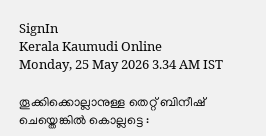SignIn
Kerala Kaumudi Online
Monday, 25 May 2026 3.34 AM IST

തൂക്കിക്കൊല്ലാനുള്ള തെറ്റ് ബിനീഷ് ചെയ്തെങ്കിൽ കൊല്ലട്ടെ :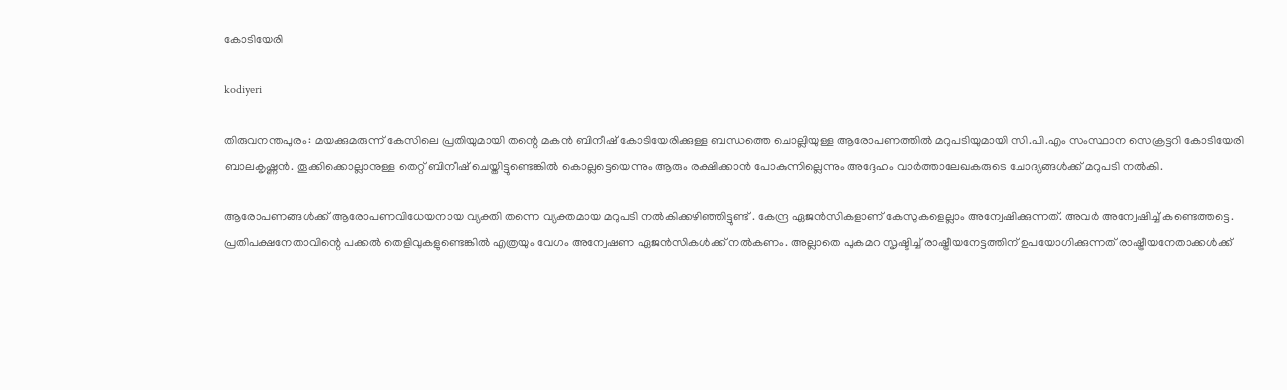കോടിയേരി

kodiyeri

തിരുവനന്തപുരം: മയക്കുമരുന്ന് കേസിലെ പ്രതിയുമായി തന്റെ മകൻ ബിനീഷ് കോടിയേരിക്കുള്ള ബന്ധത്തെ ചൊല്ലിയുള്ള ആരോപണത്തിൽ മറുപടിയുമായി സി.പി.എം സംസ്ഥാന സെക്രട്ടറി കോടിയേരി ബാലകൃഷ്ണൻ. തൂക്കിക്കൊല്ലാനുള്ള തെറ്റ് ബിനീഷ് ചെയ്തിട്ടുണ്ടെങ്കിൽ കൊല്ലട്ടെയെന്നും ആരും രക്ഷിക്കാൻ പോകുന്നില്ലെന്നും അദ്ദേഹം വാർത്താലേഖകരുടെ ചോദ്യങ്ങൾക്ക് മറുപടി നൽകി.

ആരോപണങ്ങൾക്ക് ആരോപണവിധേയനായ വ്യക്തി തന്നെ വ്യക്തമായ മറുപടി നൽകിക്കഴിഞ്ഞിട്ടുണ്ട് . കേന്ദ്ര ഏജൻസികളാണ് കേസുകളെല്ലാം അന്വേഷിക്കുന്നത്. അവർ അന്വേഷിച്ച് കണ്ടെത്തട്ടെ. പ്രതിപക്ഷനേതാവിന്റെ പക്കൽ തെളിവുകളുണ്ടെങ്കിൽ എത്രയും വേഗം അന്വേഷണ ഏജൻസികൾക്ക് നൽകണം. അല്ലാതെ പുകമറ സൃഷ്ടിച്ച് രാഷ്ട്രീയനേട്ടത്തിന് ഉപയോഗിക്കുന്നത് രാഷ്ട്രീയനേതാക്കൾക്ക്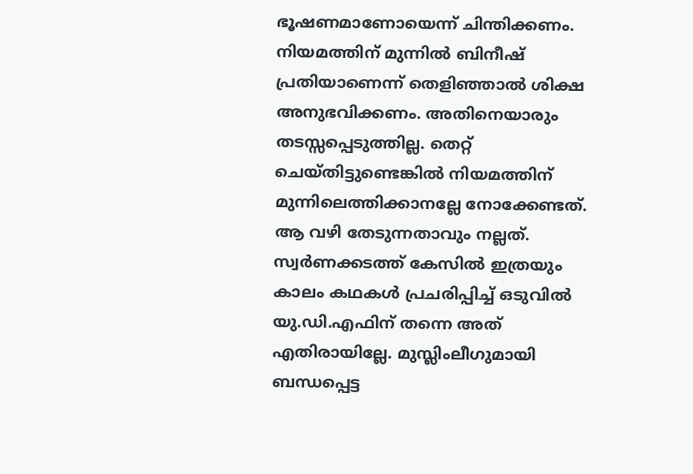ഭൂഷണമാണോയെന്ന് ചിന്തിക്കണം. നിയമത്തിന് മുന്നിൽ ബിനീഷ് പ്രതിയാണെന്ന് തെളിഞ്ഞാൽ ശിക്ഷ അനുഭവിക്കണം. അതിനെയാരും തടസ്സപ്പെടുത്തില്ല. തെറ്റ് ചെയ്തിട്ടുണ്ടെങ്കിൽ നിയമത്തിന് മുന്നിലെത്തിക്കാനല്ലേ നോക്കേണ്ടത്. ആ വഴി തേടുന്നതാവും നല്ലത്. സ്വ‌ർണക്കടത്ത് കേസിൽ ഇത്രയും കാലം കഥകൾ പ്രചരിപ്പിച്ച് ഒടുവിൽ യു.ഡി.എഫിന് തന്നെ അത് എതിരായില്ലേ. മുസ്ലിംലീഗുമായി ബന്ധപ്പെട്ട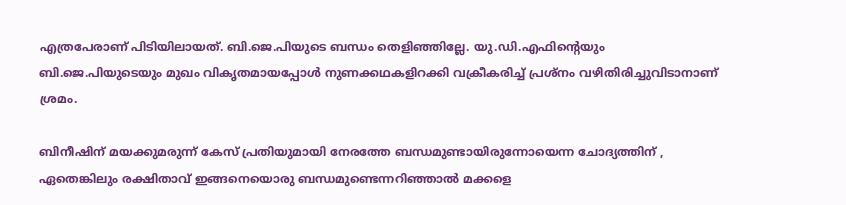എത്രപേരാണ് പിടിയിലായത്. ബി.ജെ.പിയുടെ ബന്ധം തെളിഞ്ഞില്ലേ. യു.ഡി.എഫിന്റെയും ബി.ജെ.പിയുടെയും മുഖം വികൃതമായപ്പോൾ നുണക്കഥകളിറക്കി വക്രീകരിച്ച് പ്രശ്നം വഴിതിരിച്ചുവിടാനാണ് ശ്രമം.

ബിനീഷിന് മയക്കുമരുന്ന് കേസ് പ്രതിയുമായി നേരത്തേ ബന്ധമുണ്ടായിരുന്നോയെന്ന ചോദ്യത്തിന് , ഏതെങ്കിലും രക്ഷിതാവ് ഇങ്ങനെയൊരു ബന്ധമുണ്ടെന്നറിഞ്ഞാൽ മക്കളെ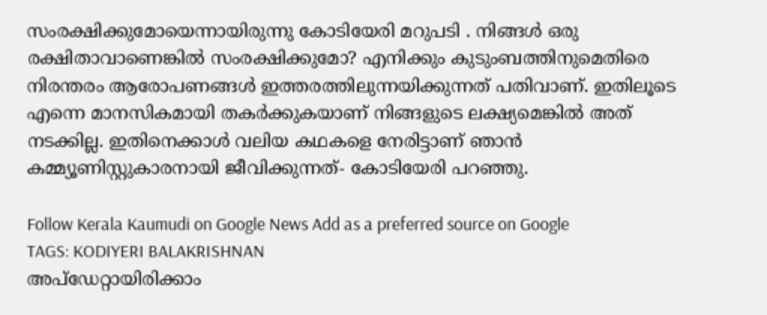സംരക്ഷിക്കുമോയെന്നായിരുന്നു കോടിയേരി മറുപടി . നിങ്ങൾ ഒരു രക്ഷിതാവാണെങ്കിൽ സംരക്ഷിക്കുമോ? എനിക്കും കുടുംബത്തിനുമെതിരെ നിരന്തരം ആരോപണങ്ങൾ ഇത്തരത്തിലുന്നയിക്കുന്നത് പതിവാണ്. ഇതിലൂടെ എന്നെ മാനസികമായി തകർക്കുകയാണ് നിങ്ങളുടെ ലക്ഷ്യമെങ്കിൽ അത് നടക്കില്ല. ഇതിനെക്കാൾ വലിയ കഥകളെ നേരിട്ടാണ് ഞാൻ കമ്മ്യൂണിസ്റ്റുകാരനായി ജീവിക്കുന്നത്- കോടിയേരി പറഞ്ഞു.

Follow Kerala Kaumudi on Google News Add as a preferred source on Google
TAGS: KODIYERI BALAKRISHNAN
അപ്ഡേറ്റായിരിക്കാം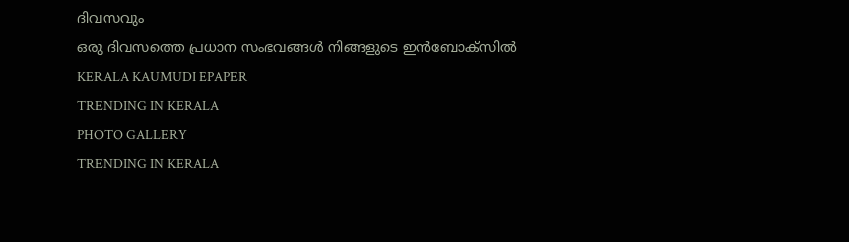ദിവസവും
ഒരു ദിവസത്തെ പ്രധാന സംഭവങ്ങൾ നിങ്ങളുടെ ഇൻബോക്സിൽ
KERALA KAUMUDI EPAPER
TRENDING IN KERALA
PHOTO GALLERY
TRENDING IN KERALA